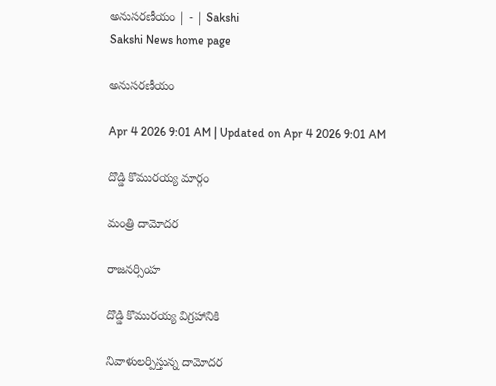అనుసరణీయం | - | Sakshi
Sakshi News home page

అనుసరణీయం

Apr 4 2026 9:01 AM | Updated on Apr 4 2026 9:01 AM

దొడ్డి కొమురయ్య మార్గం

మంత్రి దామోదర

రాజనర్సింహ

దొడ్డి కొమురయ్య విగ్రహానికి

నివాళులర్పిస్తున్న దామోదర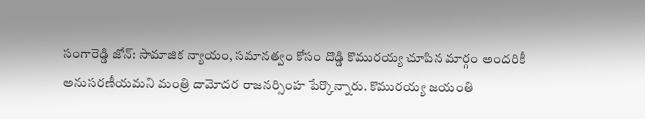సంగారెడ్డి జోన్‌: సామాజిక న్యాయం, సమానత్వం కోసం దొడ్డి కొమురయ్య చూపిన మార్గం అందరికీ అనుసరణీయమని మంత్రి దామోదర రాజనర్సింహ పేర్కొన్నారు. కొమురయ్య జయంతి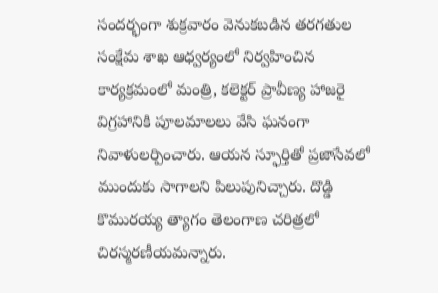సందర్భంగా శుక్రవారం వెనుకబడిన తరగతుల సంక్షేమ శాఖ ఆధ్వర్యంలో నిర్వహించిన కార్యక్రమంలో మంత్రి, కలెక్టర్‌ ప్రావీణ్య హాజరై విగ్రహానికి పూలమాలలు వేసి ఘనంగా నివాళులర్పించారు. ఆయన స్ఫూర్తితో ప్రజాసేవలో ముందుకు సాగాలని పిలుపునిచ్చారు. దొడ్డి కొమురయ్య త్యాగం తెలంగాణ చరిత్రలో చిరస్మరణీయమన్నారు.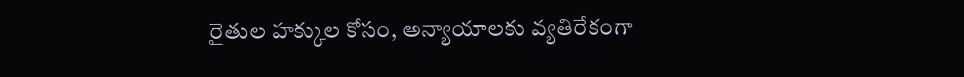రైతుల హక్కుల కోసం, అన్యాయాలకు వ్యతిరేకంగా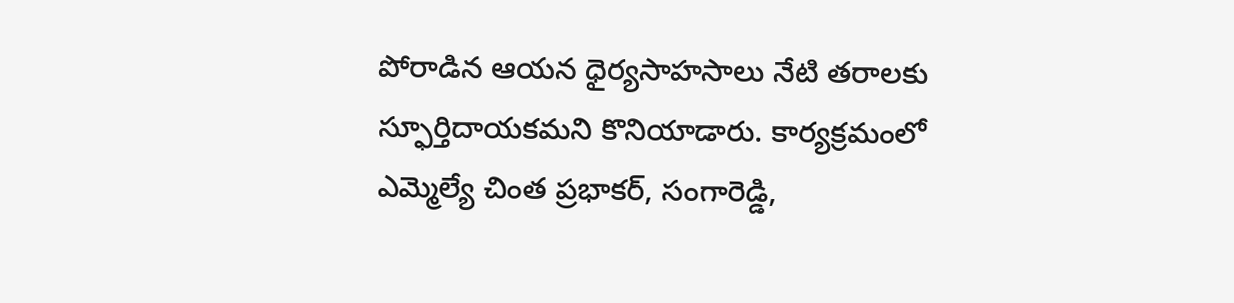పోరాడిన ఆయన ధైర్యసాహసాలు నేటి తరాలకు స్ఫూర్తిదాయకమని కొనియాడారు. కార్యక్రమంలో ఎమ్మెల్యే చింత ప్రభాకర్‌, సంగారెడ్డి,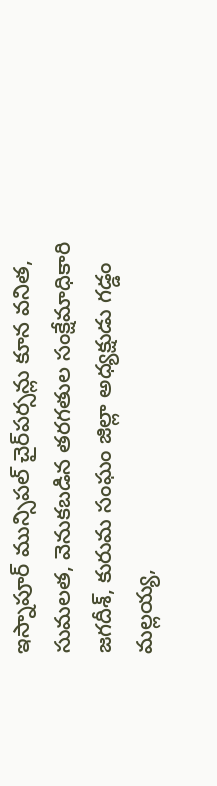ఇస్నాపూర్‌ మున్సిపల్‌ చైర్‌పర్సన్లు కూన వనిత, సుమలత, వెనుకబడిన తరగతుల సంక్షేమాధికారి జగదీశ్‌, కురుమ సంఘం జిల్లా అధ్యక్షుడు గడ్డం మల్లయ్య,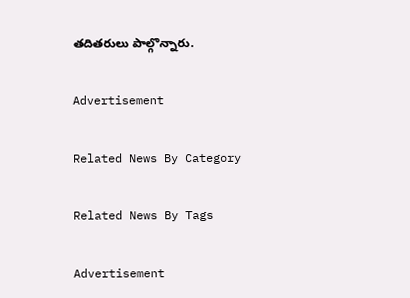తదితరులు పాల్గొన్నారు.

Advertisement

Related News By Category

Related News By Tags

Advertisement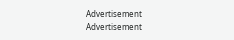Advertisement
Advertisement